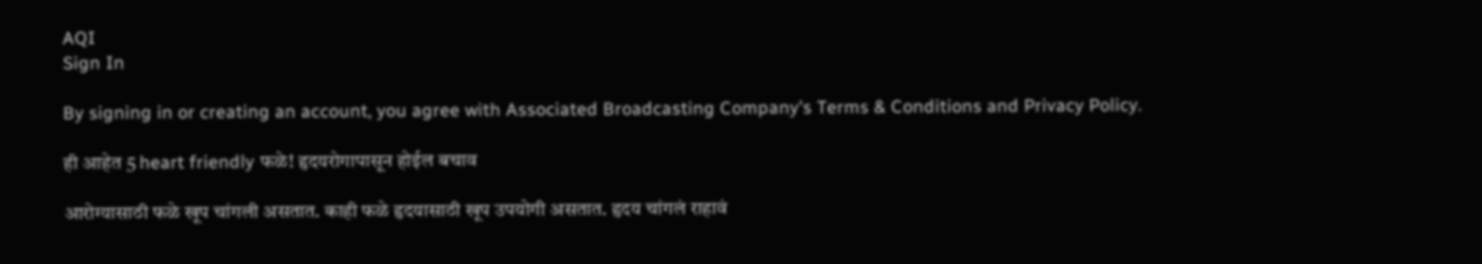AQI
Sign In

By signing in or creating an account, you agree with Associated Broadcasting Company's Terms & Conditions and Privacy Policy.

ही आहेत 5 heart friendly फळे! हृदयरोगापासून होईल बचाव

आरोग्यासाठी फळे खूप चांगली असतात. काही फळे हृदयासाठी खूप उपयोगी असतात. हृदय चांगलं राहावं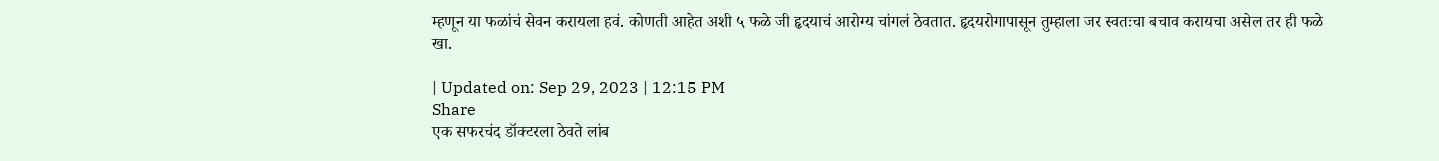म्हणून या फळांचं सेवन करायला हवं. कोणती आहेत अशी ५ फळे जी हृदयाचं आरोग्य चांगलं ठेवतात. हृदयरोगापासून तुम्हाला जर स्वतःचा बचाव करायचा असेल तर ही फळे खा.

| Updated on: Sep 29, 2023 | 12:15 PM
Share
एक सफरचंद डॉक्टरला ठेवते लांब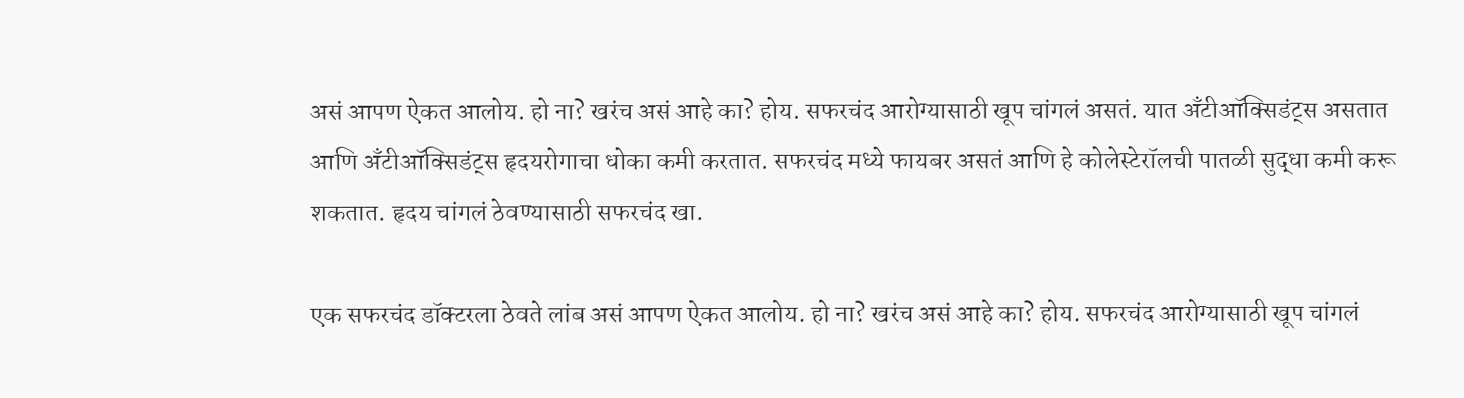असं आपण ऐकत आलोय. हो ना? खरंच असं आहे का? होय. सफरचंद आरोग्यासाठी खूप चांगलं असतं. यात अँटीऑक्सिडंट्स असतात आणि अँटीऑक्सिडंट्स हृदयरोगाचा धोका कमी करतात. सफरचंद मध्ये फायबर असतं आणि हे कोलेस्टेरॉलची पातळी सुद्धा कमी करू शकतात. हृदय चांगलं ठेवण्यासाठी सफरचंद खा.

एक सफरचंद डॉक्टरला ठेवते लांब असं आपण ऐकत आलोय. हो ना? खरंच असं आहे का? होय. सफरचंद आरोग्यासाठी खूप चांगलं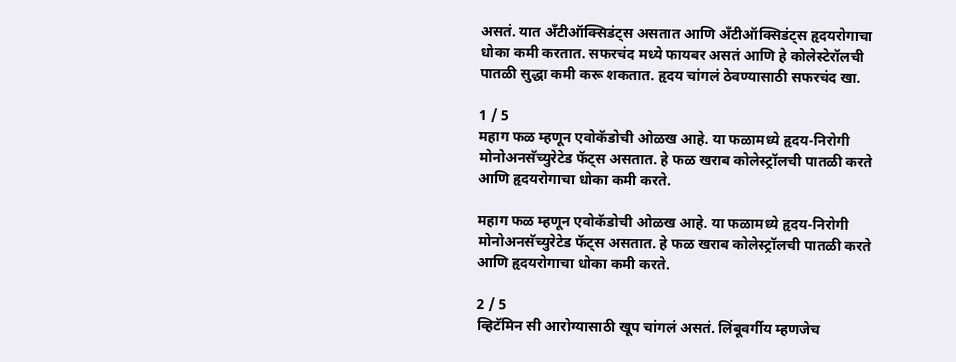असतं. यात अँटीऑक्सिडंट्स असतात आणि अँटीऑक्सिडंट्स हृदयरोगाचा धोका कमी करतात. सफरचंद मध्ये फायबर असतं आणि हे कोलेस्टेरॉलची पातळी सुद्धा कमी करू शकतात. हृदय चांगलं ठेवण्यासाठी सफरचंद खा.

1 / 5
महाग फळ म्हणून एवोकॅडोची ओळख आहे. या फळामध्ये हृदय-निरोगी मोनोअनसॅच्युरेटेड फॅट्स असतात. हे फळ खराब कोलेस्ट्रॉलची पातळी करते आणि हृदयरोगाचा धोका कमी करते.

महाग फळ म्हणून एवोकॅडोची ओळख आहे. या फळामध्ये हृदय-निरोगी मोनोअनसॅच्युरेटेड फॅट्स असतात. हे फळ खराब कोलेस्ट्रॉलची पातळी करते आणि हृदयरोगाचा धोका कमी करते.

2 / 5
व्हिटॅमिन सी आरोग्यासाठी खूप चांगलं असतं. लिंबूवर्गीय म्हणजेच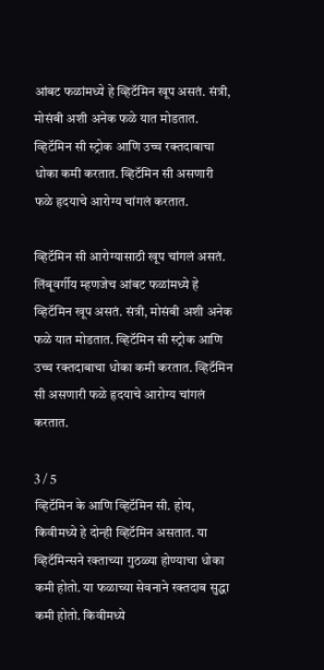आंबट फळांमध्ये हे व्हिटॅमिन खूप असतं. संत्री, मोसंबी अशी अनेक फळे यात मोडतात. व्हिटॅमिन सी स्ट्रोक आणि उच्च रक्तदाबाचा धोका कमी करतात. व्हिटॅमिन सी असणारी फळे हृदयाचे आरोग्य चांगलं करतात.

व्हिटॅमिन सी आरोग्यासाठी खूप चांगलं असतं. लिंबूवर्गीय म्हणजेच आंबट फळांमध्ये हे व्हिटॅमिन खूप असतं. संत्री, मोसंबी अशी अनेक फळे यात मोडतात. व्हिटॅमिन सी स्ट्रोक आणि उच्च रक्तदाबाचा धोका कमी करतात. व्हिटॅमिन सी असणारी फळे हृदयाचे आरोग्य चांगलं करतात.

3 / 5
व्हिटॅमिन के आणि व्हिटॅमिन सी. होय, किवीमध्ये हे दोन्ही व्हिटॅमिन असतात. या व्हिटॅमिन्सने रक्ताच्या गुठळ्या होण्याचा धोका कमी होतो. या फळाच्या सेवनाने रक्तदाब सुद्धा कमी होतो. किवीमध्ये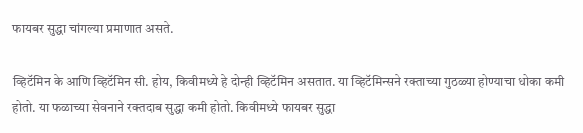फायबर सुद्धा चांगल्या प्रमाणात असते.

व्हिटॅमिन के आणि व्हिटॅमिन सी. होय, किवीमध्ये हे दोन्ही व्हिटॅमिन असतात. या व्हिटॅमिन्सने रक्ताच्या गुठळ्या होण्याचा धोका कमी होतो. या फळाच्या सेवनाने रक्तदाब सुद्धा कमी होतो. किवीमध्ये फायबर सुद्धा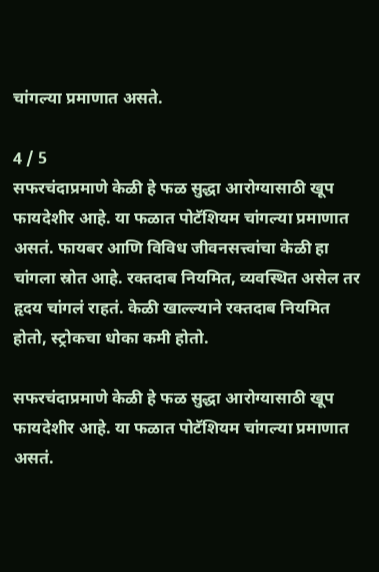चांगल्या प्रमाणात असते.

4 / 5
सफरचंदाप्रमाणे केळी हे फळ सुद्धा आरोग्यासाठी खूप फायदेशीर आहे. या फळात पोटॅशियम चांगल्या प्रमाणात असतं. फायबर आणि विविध जीवनसत्त्वांचा केळी हा चांगला स्रोत आहे. रक्तदाब नियमित, व्यवस्थित असेल तर हृदय चांगलं राहतं. केळी खाल्ल्याने रक्तदाब नियमित होतो, स्ट्रोकचा धोका कमी होतो.

सफरचंदाप्रमाणे केळी हे फळ सुद्धा आरोग्यासाठी खूप फायदेशीर आहे. या फळात पोटॅशियम चांगल्या प्रमाणात असतं.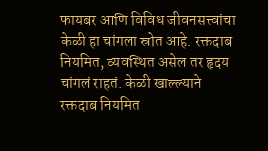फायबर आणि विविध जीवनसत्त्वांचा केळी हा चांगला स्रोत आहे. रक्तदाब नियमित, व्यवस्थित असेल तर हृदय चांगलं राहतं. केळी खाल्ल्याने रक्तदाब नियमित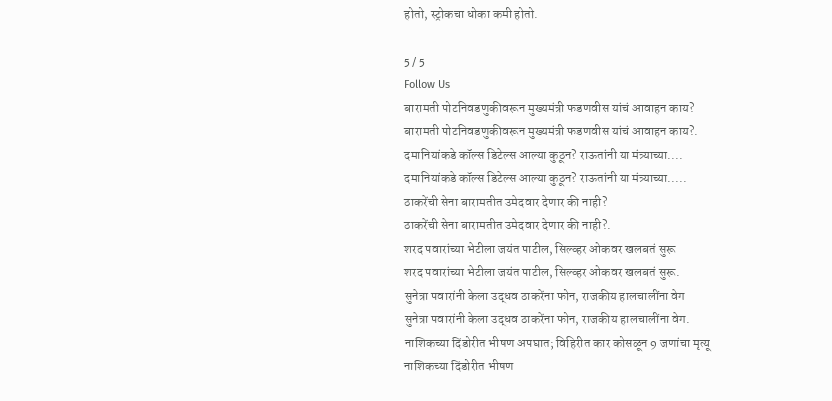होतो, स्ट्रोकचा धोका कमी होतो.

5 / 5
Follow Us
बारामती पोटनिवडणुकीवरून मुख्यमंत्री फडणवीस यांचं आवाहन काय?
बारामती पोटनिवडणुकीवरून मुख्यमंत्री फडणवीस यांचं आवाहन काय?.
दमानियांकडे कॉल्स डिटेल्स आल्या कुठून? राऊतांनी या मंत्र्याच्या....
दमानियांकडे कॉल्स डिटेल्स आल्या कुठून? राऊतांनी या मंत्र्याच्या.....
ठाकरेंची सेना बारामतीत उमेदवार देणार की नाही?
ठाकरेंची सेना बारामतीत उमेदवार देणार की नाही?.
शरद पवारांच्या भेटीला जयंत पाटील, सिल्व्हर ओकवर खलबतं सुरू
शरद पवारांच्या भेटीला जयंत पाटील, सिल्व्हर ओकवर खलबतं सुरू.
सुनेत्रा पवारांनी केला उद्धव ठाकरेंना फोन, राजकीय हालचालींना वेग
सुनेत्रा पवारांनी केला उद्धव ठाकरेंना फोन, राजकीय हालचालींना वेग.
नाशिकच्या दिंडोरीत भीषण अपघात; विहिरीत कार कोसळून 9 जणांचा मृत्यू
नाशिकच्या दिंडोरीत भीषण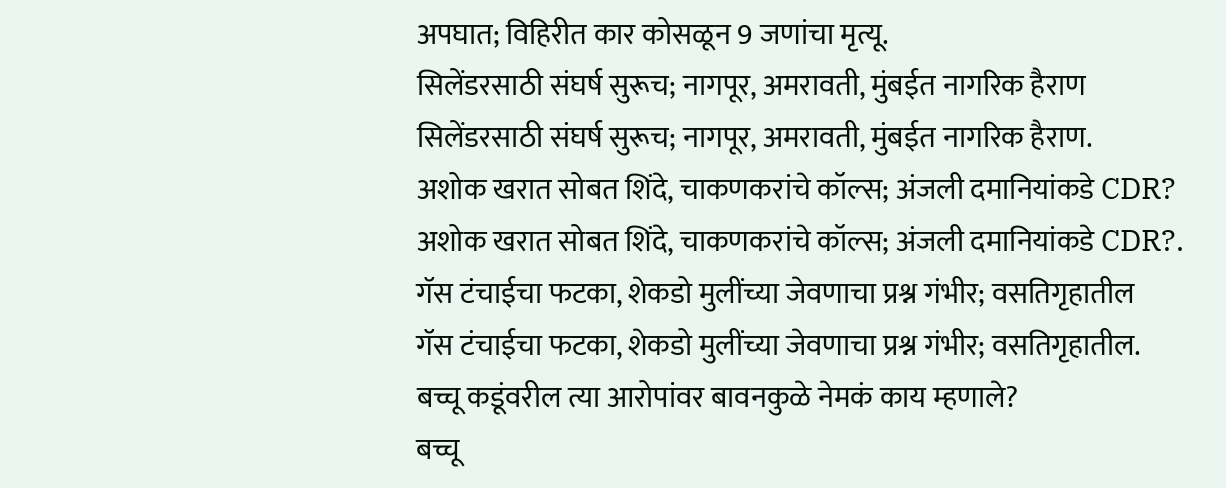अपघात; विहिरीत कार कोसळून 9 जणांचा मृत्यू.
सिलेंडरसाठी संघर्ष सुरूच; नागपूर, अमरावती, मुंबईत नागरिक हैराण
सिलेंडरसाठी संघर्ष सुरूच; नागपूर, अमरावती, मुंबईत नागरिक हैराण.
अशोक खरात सोबत शिंदे, चाकणकरांचे कॉल्स; अंजली दमानियांकडे CDR?
अशोक खरात सोबत शिंदे, चाकणकरांचे कॉल्स; अंजली दमानियांकडे CDR?.
गॅस टंचाईचा फटका, शेकडो मुलींच्या जेवणाचा प्रश्न गंभीर; वसतिगृहातील
गॅस टंचाईचा फटका, शेकडो मुलींच्या जेवणाचा प्रश्न गंभीर; वसतिगृहातील.
बच्चू कडूंवरील त्या आरोपांवर बावनकुळे नेमकं काय म्हणाले?
बच्चू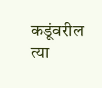कडूंवरील त्या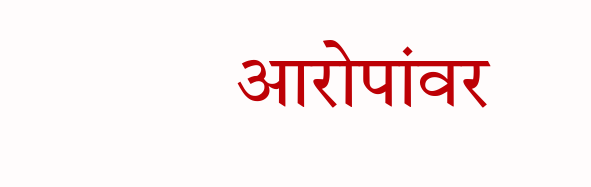आरोपांवर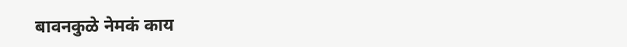बावनकुळे नेमकं काय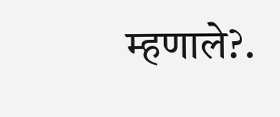म्हणाले?.